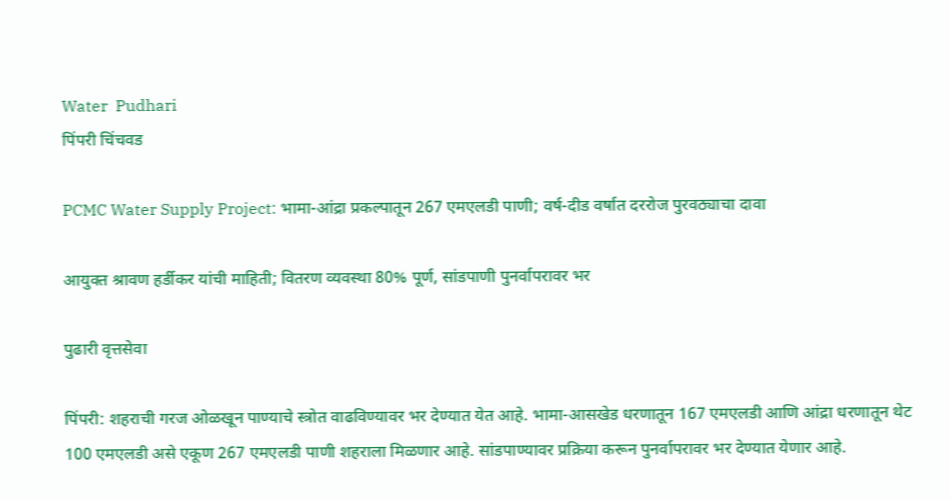Water  Pudhari
पिंपरी चिंचवड

PCMC Water Supply Project: भामा-आंद्रा प्रकल्पातून 267 एमएलडी पाणी; वर्ष-दीड वर्षात दररोज पुरवठ्याचा दावा

आयुक्त श्रावण हर्डीकर यांची माहिती; वितरण व्यवस्था 80% पूर्ण, सांडपाणी पुनर्वापरावर भर

पुढारी वृत्तसेवा

पिंपरी: शहराची गरज ओळखून पाण्याचे स्त्रोत वाढविण्यावर भर देण्यात येत आहे. भामा-आसखेड धरणातून 167 एमएलडी आणि आंद्रा धरणातून थेट 100 एमएलडी असे एकूण 267 एमएलडी पाणी शहराला मिळणार आहे. सांडपाण्यावर प्रक्रिया करून पुनर्वापरावर भर देण्यात येणार आहे.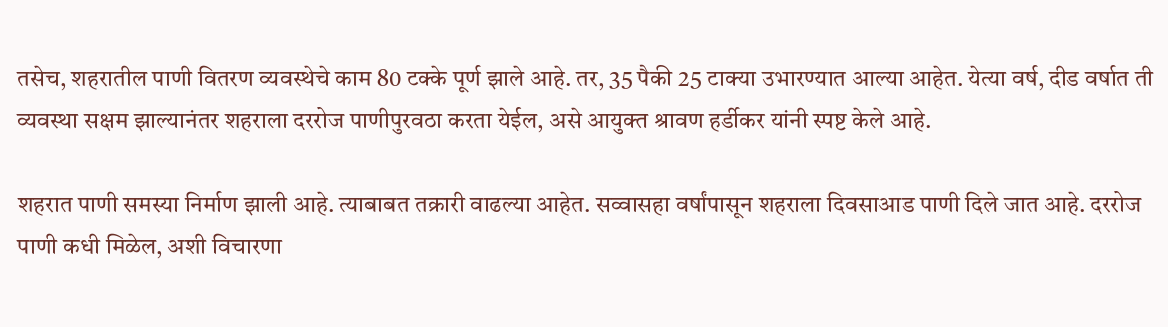तसेच, शहरातील पाणी वितरण व्यवस्थेचे काम 80 टक्के पूर्ण झाले आहे. तर, 35 पैकी 25 टाक्या उभारण्यात आल्या आहेत. येत्या वर्ष, दीड वर्षात ती व्यवस्था सक्षम झाल्यानंतर शहराला दररोज पाणीपुरवठा करता येईल, असे आयुक्त श्रावण हर्डीकर यांनी स्पष्ट केले आहे.

शहरात पाणी समस्या निर्माण झाली आहे. त्याबाबत तक्रारी वाढल्या आहेत. सव्वासहा वर्षांपासून शहराला दिवसाआड पाणी दिले जात आहे. दररोज पाणी कधी मिळेल, अशी विचारणा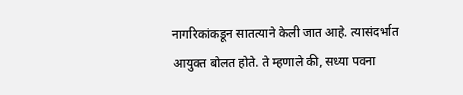नागरिकांकडून सातत्याने केली जात आहे. त्यासंदर्भात आयुक्त बोलत होते. ते म्हणाले की, सध्या पवना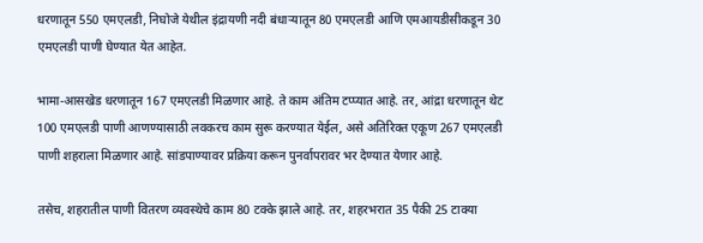धरणातून 550 एमएलडी, निघोजे येथील इंद्रायणी नदी बंधाऱ्यातून 80 एमएलडी आणि एमआयडीसीकडून 30 एमएलडी पाणी घेण्यात येत आहेत.

भामा-आसखेड धरणातून 167 एमएलडी मिळणार आहे. ते काम अंतिम टप्प्यात आहे. तर, आंद्रा धरणातून थेट 100 एमएलडी पाणी आणण्यासाठी लवकरच काम सुरू करण्यात येईल, असे अतिरिक्त एकूण 267 एमएलडी पाणी शहराला मिळणार आहे. सांडपाण्यावर प्रक्रिया करून पुनर्वापरावर भर देण्यात येणार आहे.

तसेच, शहरातील पाणी वितरण व्यवस्थेचे काम 80 टक्के झाले आहे. तर, शहरभरात 35 पैकी 25 टाक्या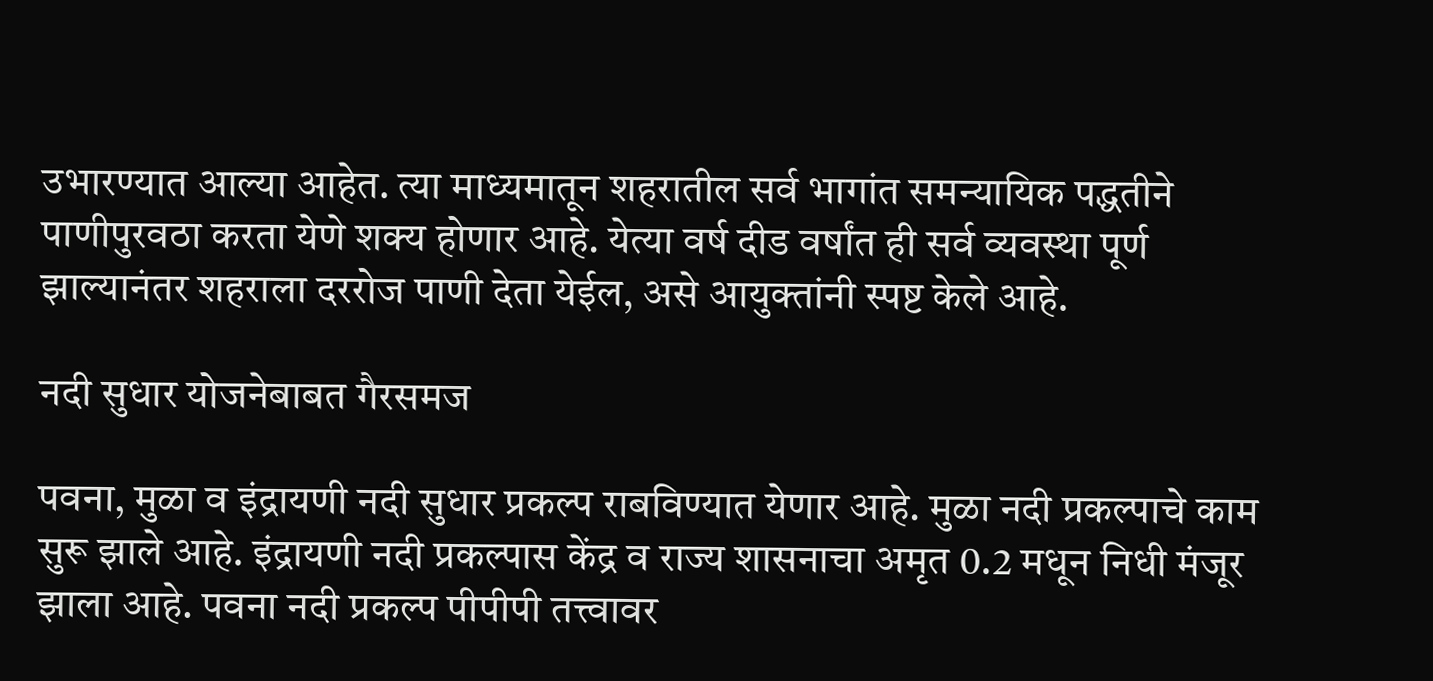उभारण्यात आल्या आहेत. त्या माध्यमातून शहरातील सर्व भागांत समन्यायिक पद्धतीने पाणीपुरवठा करता येणे शक्य होणार आहे. येत्या वर्ष दीड वर्षांत ही सर्व व्यवस्था पूर्ण झाल्यानंतर शहराला दररोज पाणी देता येईल, असे आयुक्तांनी स्पष्ट केले आहे.

नदी सुधार योजनेबाबत गैरसमज

पवना, मुळा व इंद्रायणी नदी सुधार प्रकल्प राबविण्यात येणार आहे. मुळा नदी प्रकल्पाचे काम सुरू झाले आहे. इंद्रायणी नदी प्रकल्पास केंद्र व राज्य शासनाचा अमृत 0.2 मधून निधी मंजूर झाला आहे. पवना नदी प्रकल्प पीपीपी तत्त्वावर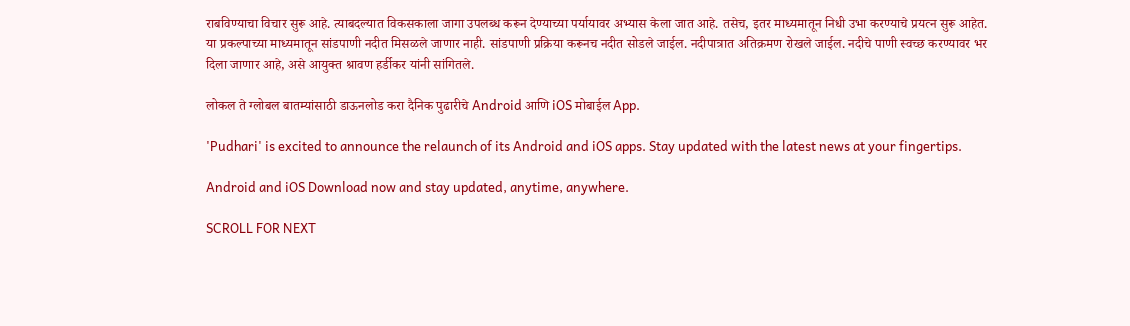राबविण्याचा विचार सुरू आहे. त्याबदल्यात विकसकाला जागा उपलब्ध करून देण्याच्या पर्यायावर अभ्यास केला जात आहे. तसेच, इतर माध्यमातून निधी उभा करण्याचे प्रयत्न सुरू आहेत. या प्रकल्पाच्या माध्यमातून सांडपाणी नदीत मिसळले जाणार नाही. सांडपाणी प्रक्रिया करूनच नदीत सोडले जाईल. नदीपात्रात अतिक्रमण रोखले जाईल. नदीचे पाणी स्वच्छ करण्यावर भर दिला जाणार आहे, असे आयुक्त श्रावण हर्डीकर यांनी सांगितले.

लोकल ते ग्लोबल बातम्यांसाठी डाऊनलोड करा दैनिक पुढारीचे Android आणि iOS मोबाईल App.

'Pudhari' is excited to announce the relaunch of its Android and iOS apps. Stay updated with the latest news at your fingertips.

Android and iOS Download now and stay updated, anytime, anywhere.

SCROLL FOR NEXT